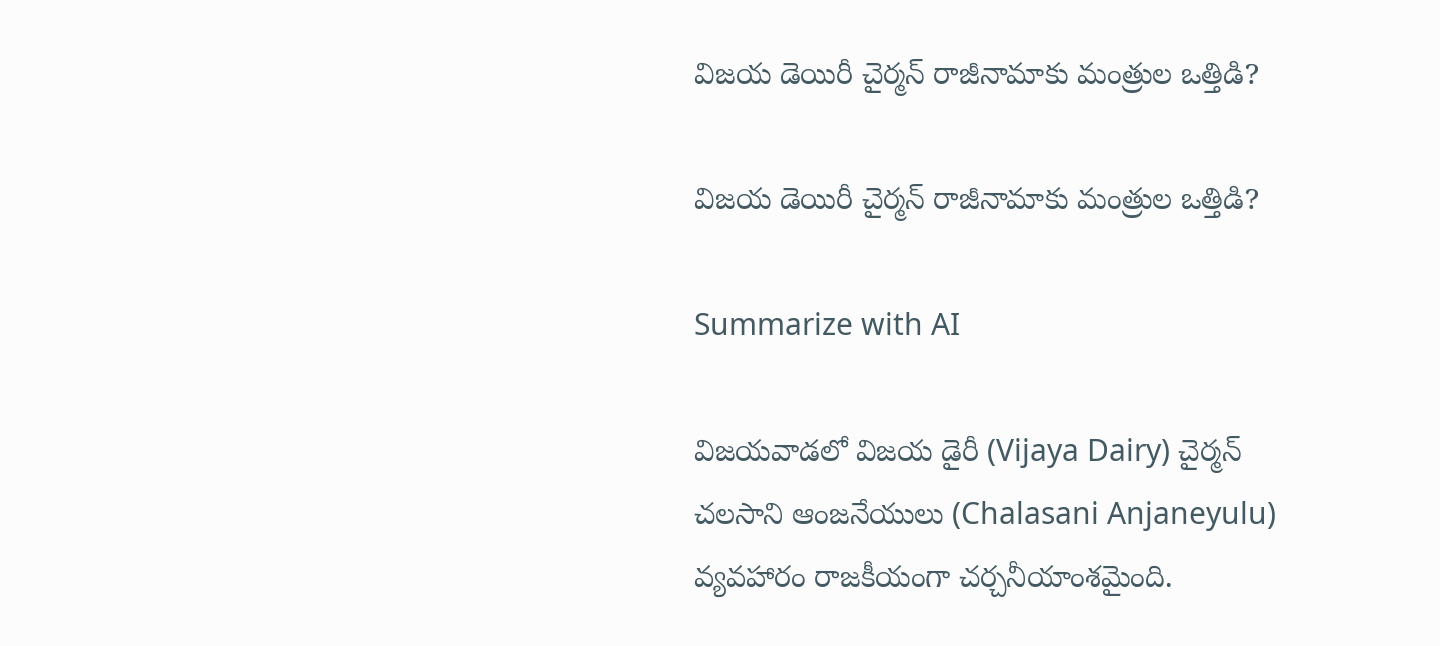విజయ డెయిరీ చైర్మ‌న్‌ రాజీనామాకు మంత్రుల ఒత్తిడి?

విజయ డెయిరీ చైర్మ‌న్‌ రాజీనామాకు మంత్రుల ఒత్తిడి?

Summarize with AI

విజయవాడలో విజయ డైరీ (Vijaya Dairy) చైర్మన్ చలసాని ఆంజనేయులు (Chalasani Anjaneyulu) వ్యవహారం రాజకీయంగా చర్చనీయాంశమైంది.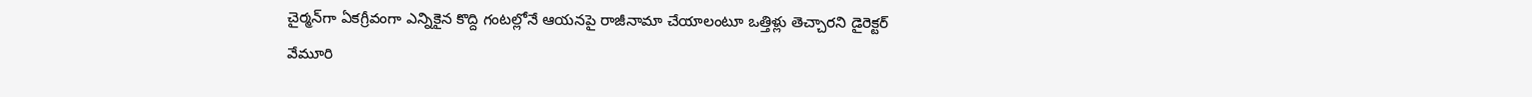చైర్మన్‌గా ఏకగ్రీవంగా ఎన్నికైన కొద్ది గంటల్లోనే ఆయనపై రాజీనామా చేయాలంటూ ఒత్తిళ్లు తెచ్చారని డైరెక్టర్ వేమూరి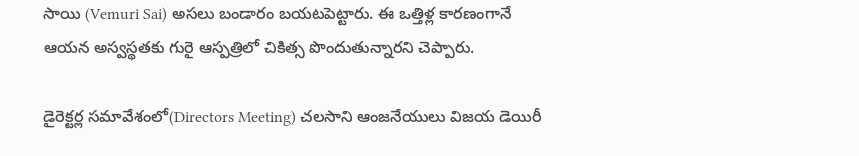సాయి (Vemuri Sai) అసలు బండారం బయటపెట్టారు. ఈ ఒత్తిళ్ల కారణంగానే ఆయన అస్వస్థతకు గురై ఆస్పత్రిలో చికిత్స పొందుతున్నారని చెప్పారు.

డైరెక్టర్ల సమావేశంలో(Directors Meeting) చలసాని ఆంజనేయులు విజయ డెయిరీ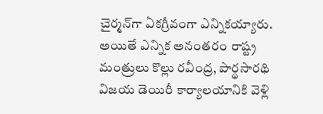చైర్మన్‌గా ఏకగ్రీవంగా ఎన్నికయ్యారు. అయితే ఎన్నిక అనంతరం రాష్ట్ర మంత్రులు కొల్లు రవీంద్ర, పార్థసారథి విజయ డెయిరీ కార్యాలయానికి వెళ్లి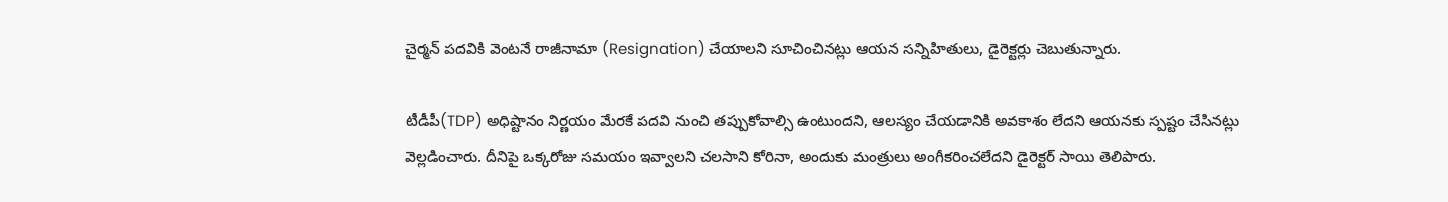చైర్మన్ పదవికి వెంటనే రాజీనామా (Resignation) చేయాలని సూచించినట్లు ఆయ‌న స‌న్నిహితులు, డైరెక్ట‌ర్లు చెబుతున్నారు.

టీడీపీ(TDP) అధిష్టానం నిర్ణయం మేరకే పదవి నుంచి తప్పుకోవాల్సి ఉంటుందని, ఆలస్యం చేయడానికి అవకాశం లేదని ఆయనకు స్పష్టం చేసినట్లు వెల్లడించారు. దీనిపై ఒక్కరోజు సమయం ఇవ్వాలని చలసాని కోరినా, అందుకు మంత్రులు అంగీకరించలేదని డైరెక్టర్ సాయి తెలిపారు.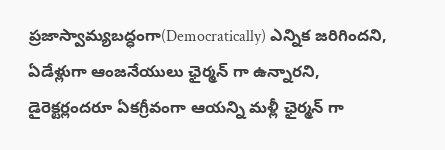ప్రజాస్వామ్యబద్ధంగా(Democratically) ఎన్నిక జరిగిందని, ఏడేళ్లుగా ఆంజనేయులు ఛైర్మన్ గా ఉన్నారని, డైరెక్టర్లందరూ ఏకగ్రీవంగా ఆయన్ని మళ్లీ ఛైర్మన్ గా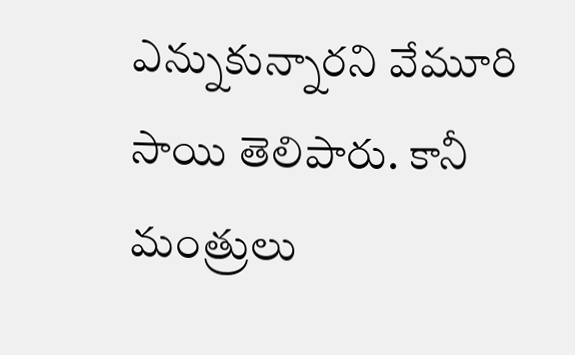ఎన్నుకున్నారని వేమూరి సాయి తెలిపారు. కానీ మంత్రులు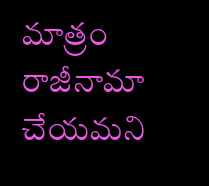మాత్రం రాజీనామా చేయమని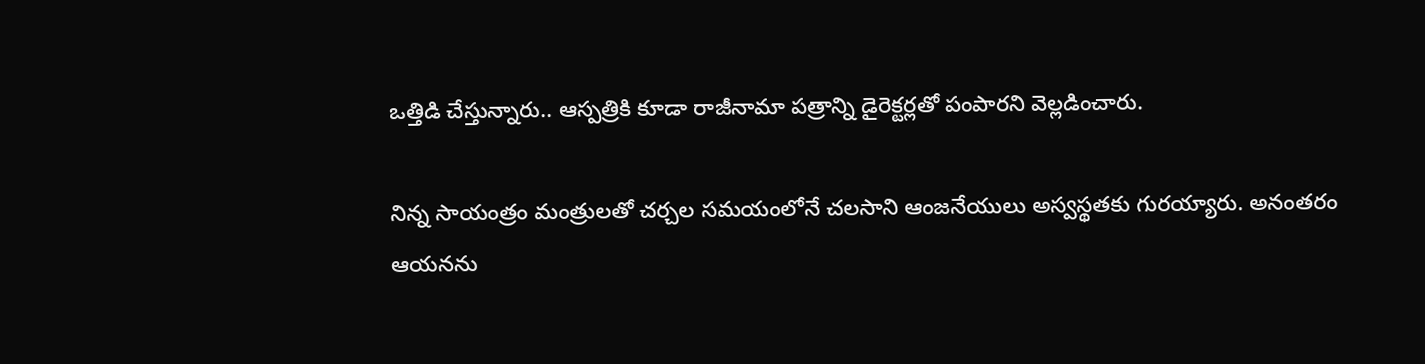ఒత్తిడి చేస్తున్నారు.. ఆస్పత్రికి కూడా రాజీనామా పత్రాన్ని డైరెక్టర్లతో పంపారని వెల్ల‌డించారు.

నిన్న సాయంత్రం మంత్రుల‌తో చర్చల సమయంలోనే చలసాని ఆంజనేయులు అస్వస్థతకు గురయ్యారు. అనంతరం ఆయనను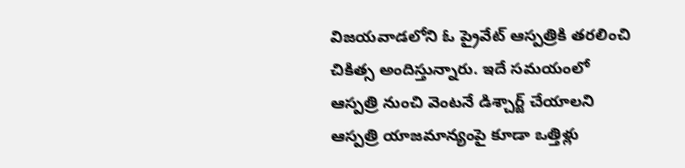విజయవాడలోని ఓ ప్రైవేట్ ఆస్పత్రికి తరలించి చికిత్స అందిస్తున్నారు. ఇదే సమయంలో ఆస్పత్రి నుంచి వెంటనే డిశ్చార్జ్ చేయాలని ఆస్పత్రి యాజమాన్యంపై కూడా ఒత్తిళ్లు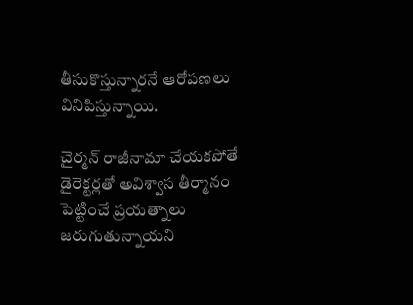తీసుకొస్తున్నారనే ఆరోపణలు వినిపిస్తున్నాయి.

చైర్మన్ రాజీనామా చేయకపోతే డైరెక్టర్లతో అవిశ్వాస తీర్మానం పెట్టించే ప్రయత్నాలు జరుగుతున్నాయని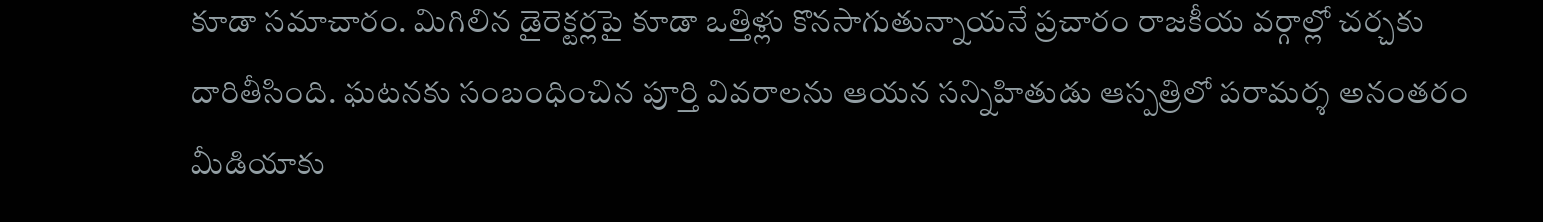కూడా సమాచారం. మిగిలిన డైరెక్టర్లపై కూడా ఒత్తిళ్లు కొనసాగుతున్నాయనే ప్రచారం రాజకీయ వర్గాల్లో చర్చకు దారితీసింది. ఘటనకు సంబంధించిన పూర్తి వివరాలను ఆయ‌న స‌న్నిహితుడు ఆస్ప‌త్రిలో ప‌రామ‌ర్శ అనంత‌రం మీడియాకు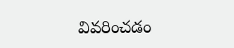వివ‌రించడం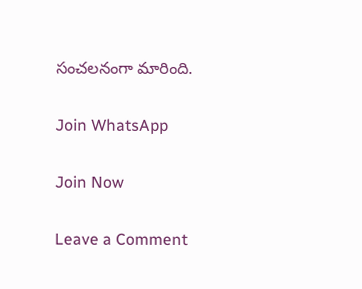సంచ‌ల‌నంగా మారింది.

Join WhatsApp

Join Now

Leave a Comment